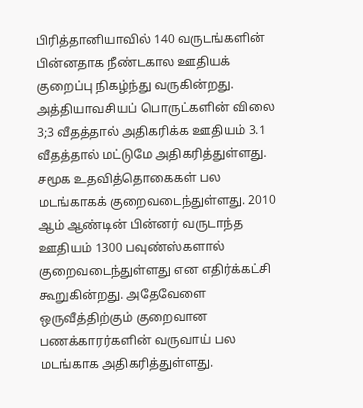பிரித்தானியாவில் 140 வருடங்களின் பின்னதாக நீண்டகால ஊதியக் குறைப்பு நிகழ்ந்து வருகின்றது. அத்தியாவசியப் பொருட்களின் விலை 3;3 வீதத்தால் அதிகரிக்க ஊதியம் 3.1 வீதத்தால் மட்டுமே அதிகரித்துள்ளது. சமூக உதவித்தொகைகள் பல மடங்காகக் குறைவடைந்துள்ளது. 2010 ஆம் ஆண்டின் பின்னர் வருடாந்த ஊதியம் 1300 பவுண்ஸ்களால் குறைவடைந்துள்ளது என எதிர்க்கட்சி கூறுகின்றது. அதேவேளை ஒருவீத்திற்கும் குறைவான பணக்காரர்களின் வருவாய் பல மடங்காக அதிகரித்துள்ளது.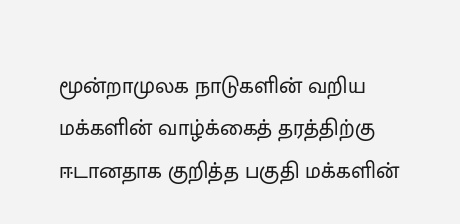மூன்றாமுலக நாடுகளின் வறிய மக்களின் வாழ்க்கைத் தரத்திற்கு ஈடானதாக குறித்த பகுதி மக்களின்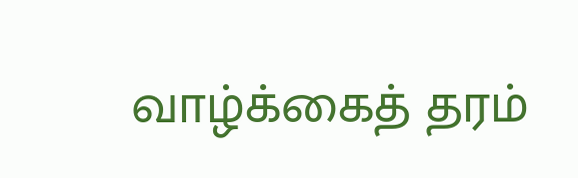வாழ்க்கைத் தரம்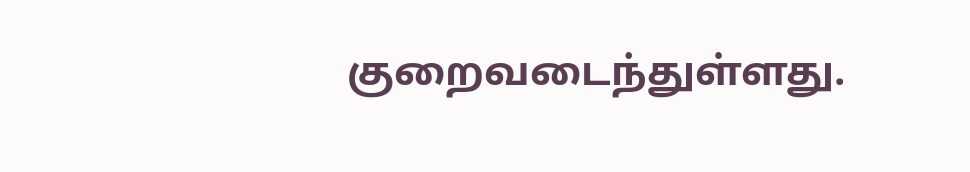குறைவடைந்துள்ளது.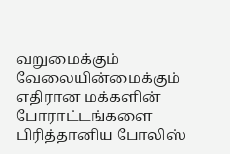வறுமைக்கும் வேலையின்மைக்கும் எதிரான மக்களின் போராட்டங்களை பிரித்தானிய போலிஸ்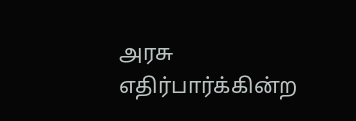அரசு எதிர்பார்க்கின்ற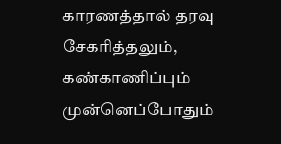காரணத்தால் தரவு சேகரித்தலும், கண்காணிப்பும் முன்னெப்போதும்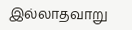இல்லாதவாறு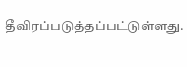தீவிரப்படுத்தப்பட்டுள்ளது.